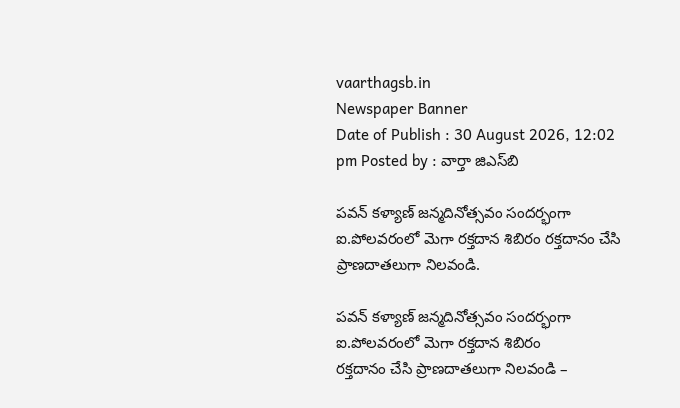vaarthagsb.in
Newspaper Banner
Date of Publish : 30 August 2026, 12:02 pm Posted by : వార్తా జిఎస్‌బి

పవన్ కళ్యాణ్ జన్మదినోత్సవం సందర్భంగా ఐ.పోలవరంలో మెగా రక్తదాన శిబిరం రక్తదానం చేసి ప్రాణదాతలుగా నిలవండి.

పవన్ కళ్యాణ్ జన్మదినోత్సవం సందర్భంగా ఐ.పోలవరంలో మెగా రక్తదాన శిబిరం
రక్తదానం చేసి ప్రాణదాతలుగా నిలవండి –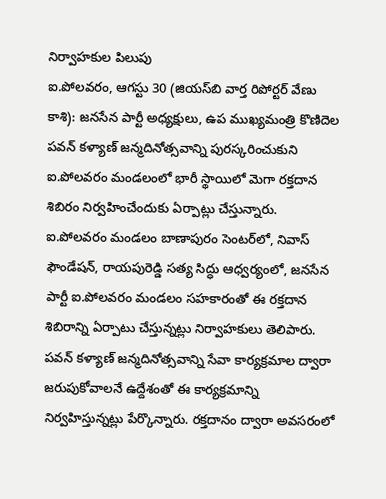నిర్వాహకుల పిలుపు
ఐ.పోలవరం, ఆగస్టు 30 (జియస్‌బి వార్త రిపోర్టర్ వేణు కాశి): జనసేన పార్టీ అధ్యక్షులు, ఉప ముఖ్యమంత్రి కొణిదెల పవన్ కళ్యాణ్ జన్మదినోత్సవాన్ని పురస్కరించుకుని ఐ.పోలవరం మండలంలో భారీ స్థాయిలో మెగా రక్తదాన శిబిరం నిర్వహించేందుకు ఏర్పాట్లు చేస్తున్నారు.
ఐ.పోలవరం మండలం బాణాపురం సెంటర్‌లో, నివాస్ ఫౌండేషన్, రాయపురెడ్డి సత్య సిద్ధు ఆధ్వర్యంలో, జనసేన పార్టీ ఐ.పోలవరం మండలం సహకారంతో ఈ రక్తదాన శిబిరాన్ని ఏర్పాటు చేస్తున్నట్లు నిర్వాహకులు తెలిపారు.
పవన్ కళ్యాణ్ జన్మదినోత్సవాన్ని సేవా కార్యక్రమాల ద్వారా జరుపుకోవాలనే ఉద్దేశంతో ఈ కార్యక్రమాన్ని నిర్వహిస్తున్నట్లు పేర్కొన్నారు. రక్తదానం ద్వారా అవసరంలో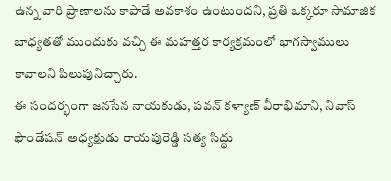ఉన్న వారి ప్రాణాలను కాపాడే అవకాశం ఉంటుందని, ప్రతి ఒక్కరూ సామాజిక బాధ్యతతో ముందుకు వచ్చి ఈ మహత్తర కార్యక్రమంలో భాగస్వాములు కావాలని పిలుపునిచ్చారు.
ఈ సందర్భంగా జనసేన నాయకుడు, పవన్ కళ్యాణ్ వీరాభిమాని, నివాస్ ఫౌండేషన్ అధ్యక్షుడు రాయపురెడ్డి సత్య సిద్ధు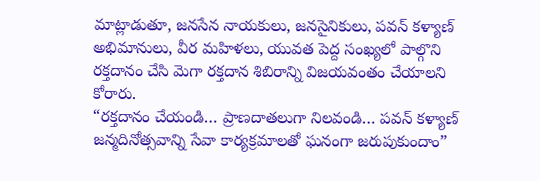మాట్లాడుతూ, జనసేన నాయకులు, జనసైనికులు, పవన్ కళ్యాణ్ అభిమానులు, వీర మహిళలు, యువత పెద్ద సంఖ్యలో పాల్గొని రక్తదానం చేసి మెగా రక్తదాన శిబిరాన్ని విజయవంతం చేయాలని కోరారు.
“రక్తదానం చేయండి… ప్రాణదాతలుగా నిలవండి… పవన్ కళ్యాణ్ జన్మదినోత్సవాన్ని సేవా కార్యక్రమాలతో ఘనంగా జరుపుకుందాం”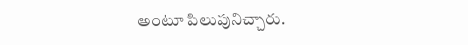అంటూ పిలుపునిచ్చారు.